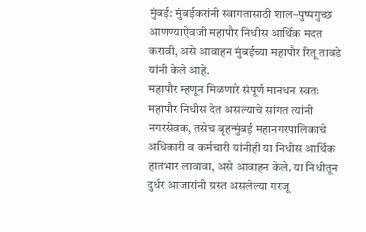मुंबई: मुंबईकरांनी स्वागतासाठी शाल–पुष्पगुच्छ आणण्याऐवजी महापौर निधीस आर्थिक मदत करावी, असे आवाहन मुंबईच्या महापौर रितू तावडे यांनी केले आहे.
महापौर म्हणून मिळणारे संपूर्ण मानधन स्वतः महापौर निधीस देत असल्याचे सांगत त्यांनी नगरसेवक, तसेच बृहन्मुंबई महानगरपालिकाचे अधिकारी व कर्मचारी यांनीही या निधीस आर्थिक हातभार लावावा, असे आवाहन केले. या निधीतून दुर्धर आजारांनी ग्रस्त असलेल्या गरजू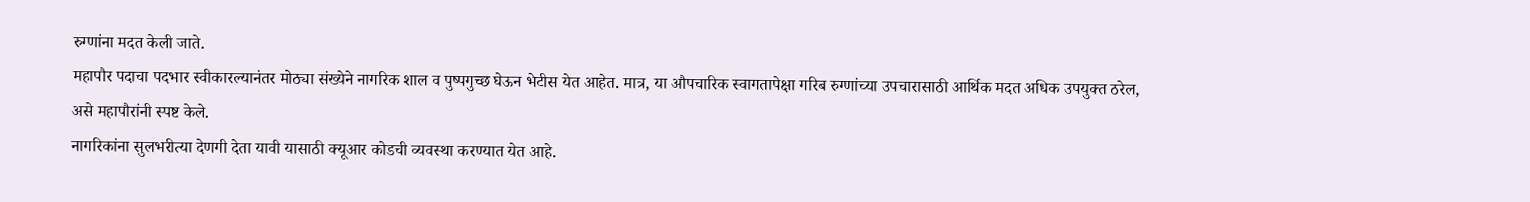रुग्णांना मदत केली जाते.
महापौर पदाचा पदभार स्वीकारल्यानंतर मोठ्या संख्येने नागरिक शाल व पुष्पगुच्छ घेऊन भेटीस येत आहेत. मात्र, या औपचारिक स्वागतापेक्षा गरिब रुग्णांच्या उपचारासाठी आर्थिक मदत अधिक उपयुक्त ठरेल, असे महापौरांनी स्पष्ट केले.
नागरिकांना सुलभरीत्या देणगी देता यावी यासाठी क्यूआर कोडची व्यवस्था करण्यात येत आहे.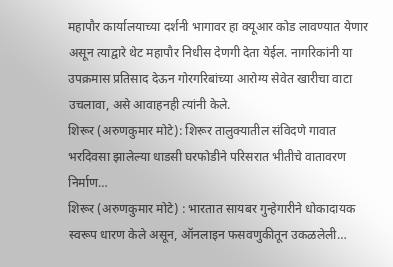महापौर कार्यालयाच्या दर्शनी भागावर हा क्यूआर कोड लावण्यात येणार असून त्याद्वारे थेट महापौर निधीस देणगी देता येईल. नागरिकांनी या उपक्रमास प्रतिसाद देऊन गोरगरिबांच्या आरोग्य सेवेत खारीचा वाटा उचलावा, असे आवाहनही त्यांनी केले.
शिरूर (अरुणकुमार मोटे): शिरूर तालुक्यातील संविदणे गावात भरदिवसा झालेल्या धाडसी घरफोडीने परिसरात भीतीचे वातावरण निर्माण…
शिरूर (अरुणकुमार मोटे) : भारतात सायबर गुन्हेगारीने धोकादायक स्वरूप धारण केले असून, ऑनलाइन फसवणुकीतून उकळलेली…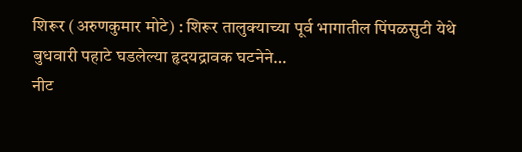शिरूर (अरुणकुमार मोटे) : शिरूर तालुक्याच्या पूर्व भागातील पिंपळसुटी येथे बुधवारी पहाटे घडलेल्या हृदयद्रावक घटनेने…
नीट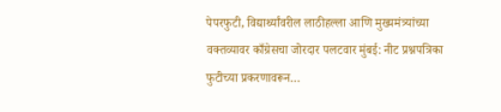पेपरफुटी, विद्यार्थ्यांवरील लाठीहल्ला आणि मुख्यमंत्र्यांच्या वक्तव्यावर काँग्रेसचा जोरदार पलटवार मुंबई: नीट प्रश्नपत्रिका फुटीच्या प्रकरणावरून…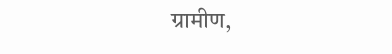ग्रामीण,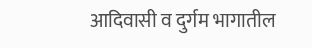आदिवासी व दुर्गम भागातील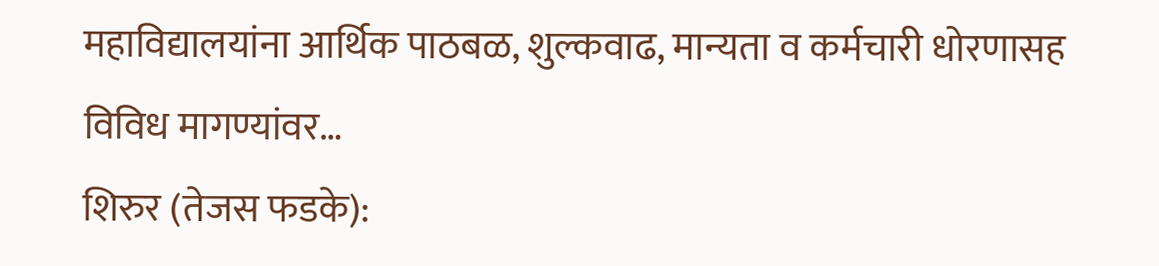महाविद्यालयांना आर्थिक पाठबळ, शुल्कवाढ, मान्यता व कर्मचारी धोरणासह विविध मागण्यांवर…
शिरुर (तेजस फडके):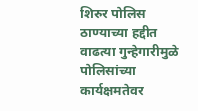शिरुर पोलिस ठाण्याच्या हद्दीत वाढत्या गुन्हेगारीमुळे पोलिसांच्या कार्यक्षमतेवर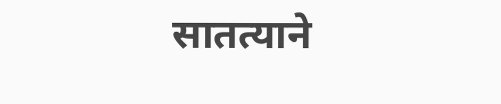सातत्याने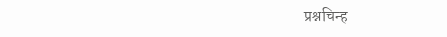प्रश्नचिन्ह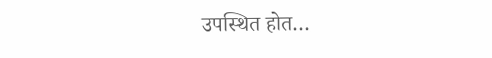उपस्थित होत…